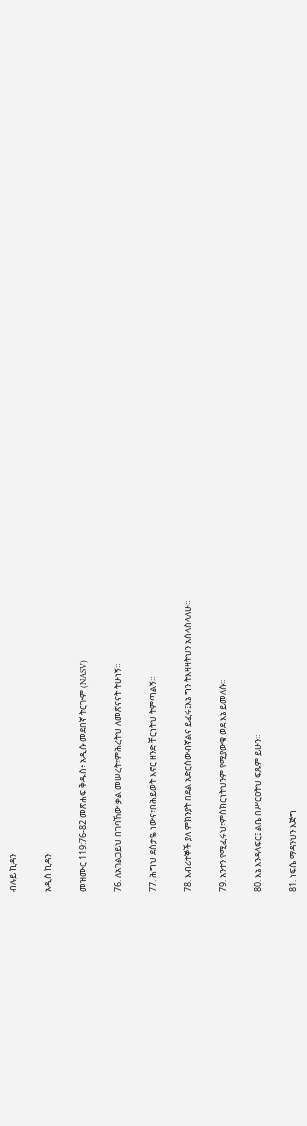ብሉይ ኪዳን

አዲስ ኪዳን

መዝሙር 119:76-82 መጽሐፍ ቅዱስ፥ አዲሱ መደበኛ ትርጒም (NASV)

76. ለአገልጋይህ በገባኸው ቃል መሠረት፣ምሕረትህ ለመጽናናት ትሁነኝ።

77. ሕግህ ደስታዬ ነውና፣በሕይወት እኖር ዘንድ ቸርነትህ ትምጣልኝ።

78. እብሪተኞች ያለ ምክንያት በደል አድርሰውብኛልና ይፈሩ፤እኔ ግን ትእዛዛትህን አሰላስላለሁ።

79. አንተን የሚፈሩህ፣ምስክርነትህንም የሚያውቁ ወደ እኔ ይመለሱ።

80. እኔ እንዳላፍር፤ ልቤ በሥርዐትህ ፍጹም ይሁን።

81. ነፍሴ ማዳንህን እጅግ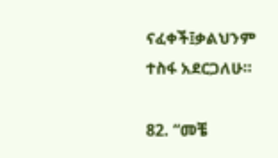ናፈቀች፤ቃልህንም ተስፋ አደርጋለሁ።

82. “መቼ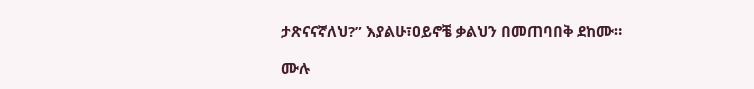ታጽናናኛለህ?” እያልሁ፣ዐይኖቼ ቃልህን በመጠባበቅ ደከሙ።

ሙሉ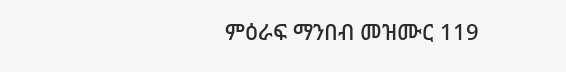ምዕራፍ ማንበብ መዝሙር 119